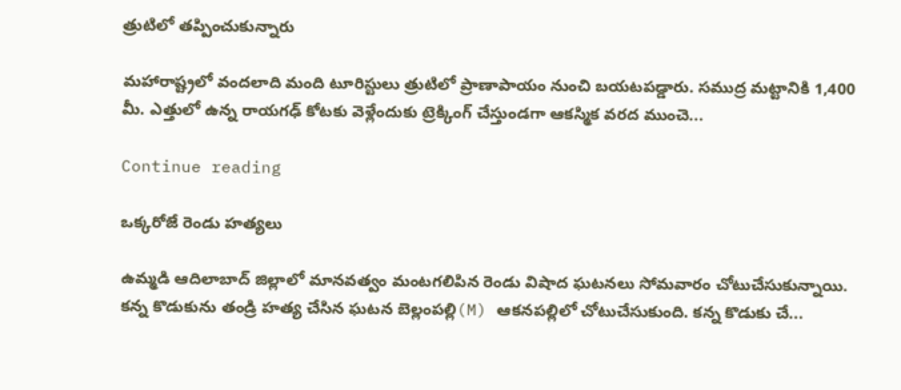త్రుటిలో తప్పించుకున్నారు

మహారాష్ట్రలో వందలాది మంది టూరిస్టులు త్రుటిలో ప్రాణాపాయం నుంచి బయటపడ్డారు. సముద్ర మట్టానికి 1,400 మీ. ఎత్తులో ఉన్న రాయగఢ్ కోటకు వెళ్లేందుకు ట్రెక్కింగ్ చేస్తుండగా ఆకస్మిక వరద ముంచె...

Continue reading

ఒక్కరోజే రెండు హత్యలు

ఉమ్మడి ఆదిలాబాద్ జిల్లాలో మానవత్వం మంటగలిపిన రెండు విషాద ఘటనలు సోమవారం చోటుచేసుకున్నాయి. కన్న కొడుకును తండ్రి హత్య చేసిన ఘటన బెల్లంపల్లి(M) ఆకనపల్లిలో చోటుచేసుకుంది. కన్న కొడుకు చే...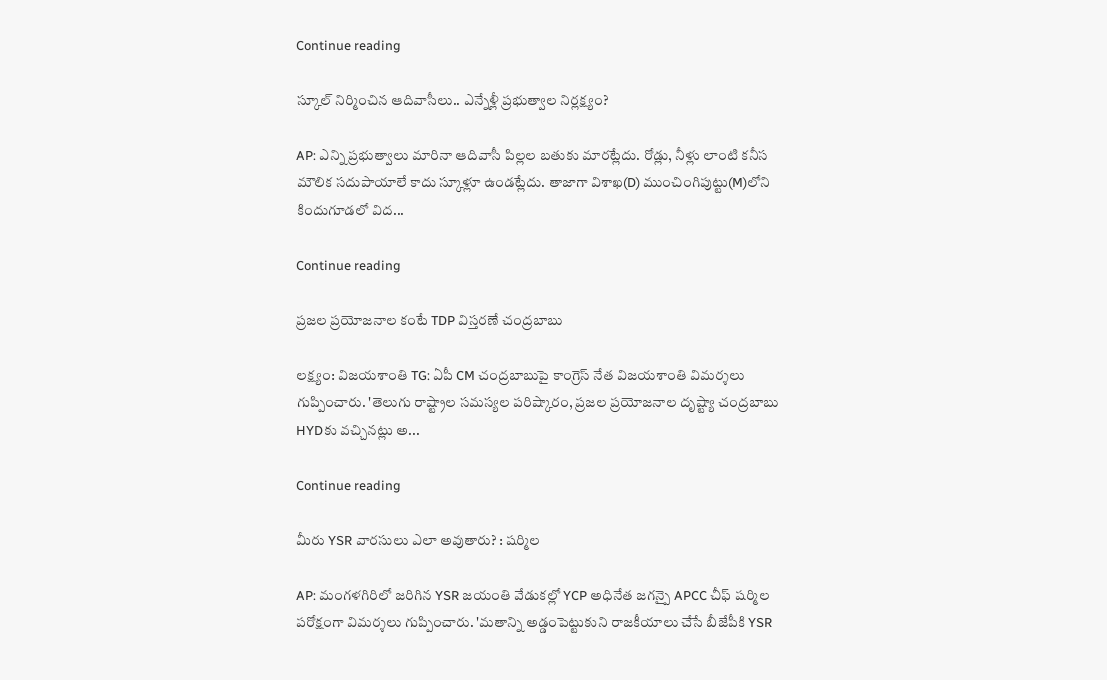Continue reading

స్కూల్ నిర్మించిన ఆదివాసీలు.. ఎన్నేళ్లీ ప్రభుత్వాల నిర్లక్ష్యం?

AP: ఎన్ని ప్రభుత్వాలు మారినా ఆదివాసీ పిల్లల బతుకు మారట్లేదు. రోడ్లు, నీళ్లు లాంటి కనీస మౌలిక సదుపాయాలే కాదు స్కూళ్లూ ఉండట్లేదు. తాజాగా విశాఖ(D) ముంచింగిపుట్టు(M)లోని కిందుగూడలో విద...

Continue reading

ప్రజల ప్రయోజనాల కంటే TDP విస్తరణే చంద్రబాబు

లక్ష్యం: విజయశాంతి TG: ఏపీ CM చంద్రబాబుపై కాంగ్రెస్ నేత విజయశాంతి విమర్శలు గుప్పించారు. 'తెలుగు రాష్ట్రాల సమస్యల పరిష్కారం, ప్రజల ప్రయోజనాల దృష్ట్యా చంద్రబాబు HYDకు వచ్చినట్లు అ...

Continue reading

మీరు YSR వారసులు ఎలా అవుతారు? : షర్మిల

AP: మంగళగిరిలో జరిగిన YSR జయంతి వేడుకల్లో YCP అధినేత జగన్పై APCC చీఫ్ షర్మిల పరోక్షంగా విమర్శలు గుప్పించారు. 'మతాన్ని అడ్డంపెట్టుకుని రాజకీయాలు చేసే బీజేపీకి YSR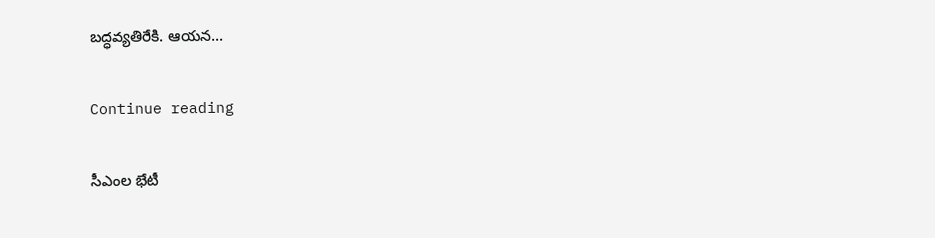బద్ధవ్యతిరేకి. ఆయన...

Continue reading

సీఎంల భేటీ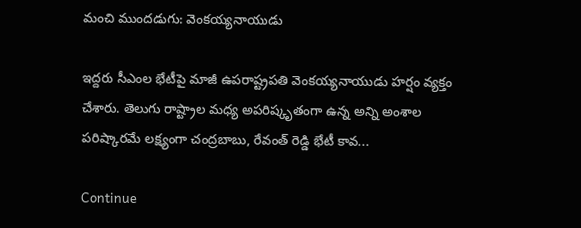మంచి ముందడుగు: వెంకయ్యనాయుడు

ఇద్దరు సీఎంల భేటీపై మాజీ ఉపరాష్ట్రపతి వెంకయ్యనాయుడు హర్షం వ్యక్తం చేశారు. తెలుగు రాష్ట్రాల మధ్య అపరిష్కృతంగా ఉన్న అన్ని అంశాల పరిష్కారమే లక్ష్యంగా చంద్రబాబు, రేవంత్ రెడ్డి భేటీ కావ...

Continue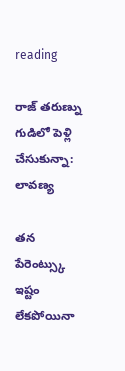reading

రాజ్ తరుణ్ను గుడిలో పెళ్లి చేసుకున్నా: లావణ్య

తన పేరెంట్స్కు ఇష్టం లేకపోయినా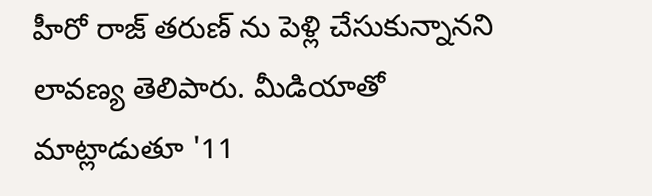హీరో రాజ్ తరుణ్ ను పెళ్లి చేసుకున్నానని లావణ్య తెలిపారు. మీడియాతో మాట్లాడుతూ '11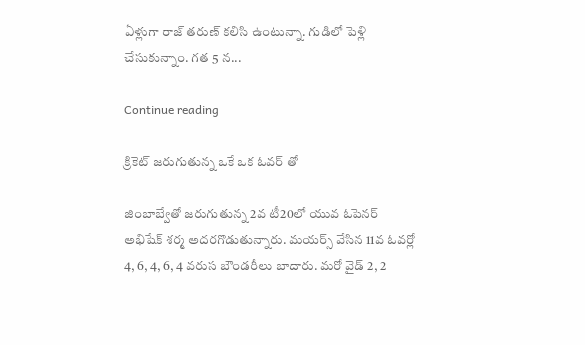ఏళ్లుగా రాజ్ తరుణ్ కలిసి ఉంటున్నా. గుడిలో పెళ్లి చేసుకున్నాం. గత 5 న...

Continue reading

క్రికెట్ జరుగుతున్న ఒకే ఒక ఓవర్ తో

జింబాబ్వేతో జరుగుతున్న 2వ టీ20లో యువ ఓపెనర్ అభిషేక్ శర్మ అదరగొడుతున్నారు. మయర్స్ వేసిన 11వ ఓవర్లో 4, 6, 4, 6, 4 వరుస బౌండరీలు బాదారు. మరో వైడ్ 2, 2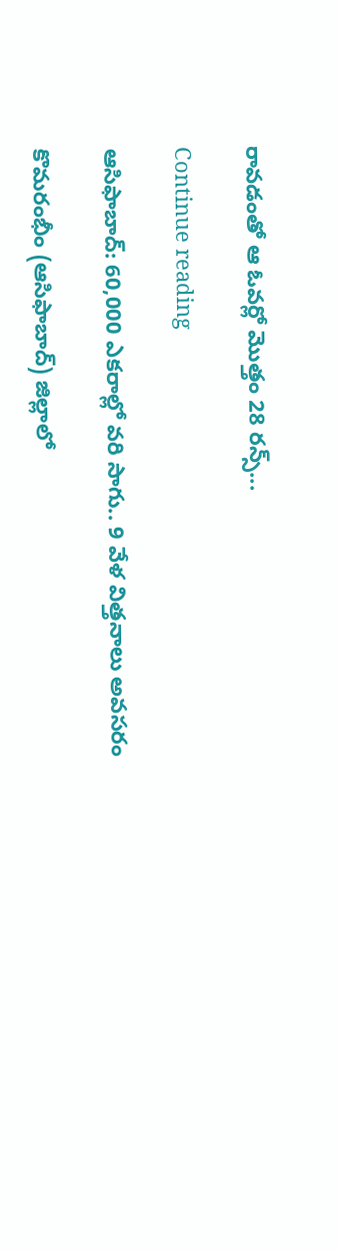రావడంతో ఆ ఓవర్లో మొత్తం 28 రన్స్...

Continue reading

ఆసిఫాబాద్: 60,000 ఎకరాల్లో వరి సాగు.. 9 వేళ విత్తనాలు అవసరం

కొమరంభీం (ఆసిఫాబాద్) జిల్లాలో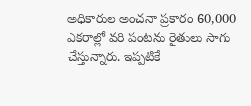అధికారుల అంచనా ప్రకారం 60,000 ఎకరాల్లో వరి పంటను రైతులు సాగు చేస్తున్నారు. ఇప్పటికే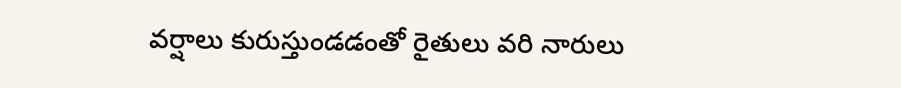వర్షాలు కురుస్తుండడంతో రైతులు వరి నారులు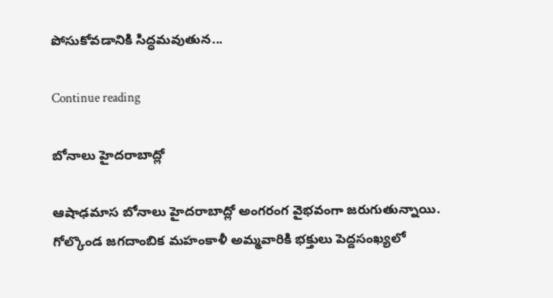పోసుకోవడానికి సిద్ధమవుతున...

Continue reading

బోనాలు హైదరాబాద్లో

ఆషాఢమాస బోనాలు హైదరాబాద్లో అంగరంగ వైభవంగా జరుగుతున్నాయి. గోల్కొండ జగదాంబిక మహంకాళీ అమ్మవారికి భక్తులు పెద్దసంఖ్యలో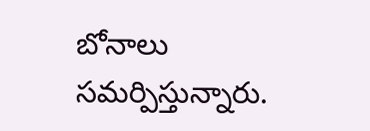బోనాలు సమర్పిస్తున్నారు.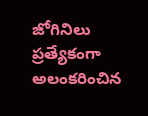జోగినిలు ప్రత్యేకంగా అలంకరించిన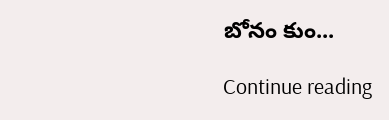బోనం కుం...

Continue reading